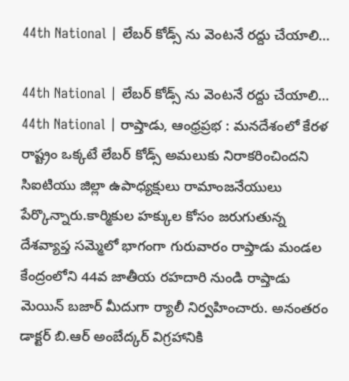44th National | లేబర్ కోడ్స్ ను వెంటనే రద్దు చేయాలి…

44th National | లేబర్ కోడ్స్ ను వెంటనే రద్దు చేయాలి…
44th National | రాప్తాడు, ఆంధ్రప్రభ : మనదేశంలో కేరళ రాష్ట్రం ఒక్కటే లేబర్ కోడ్స్ అమలుకు నిరాకరించిందని సిఐటియు జిల్లా ఉపాధ్యక్షులు రామాంజనేయులు పేర్కొన్నారు.కార్మికుల హక్కుల కోసం జరుగుతున్న దేశవ్యాప్త సమ్మెలో భాగంగా గురువారం రాప్తాడు మండల కేంద్రంలోని 44వ జాతీయ రహదారి నుండి రాప్తాడు మెయిన్ బజార్ మీదుగా ర్యాలీ నిర్వహించారు. అనంతరం డాక్టర్ బి.ఆర్ అంబేద్కర్ విగ్రహానికి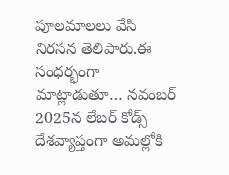పూలమాలలు వేసి నిరసన తెలిపారు.ఈ సంధర్భంగా మాట్లాడుతూ… నవంబర్ 2025న లేబర్ కోడ్స్ దేశవ్యాప్తంగా అమల్లోకి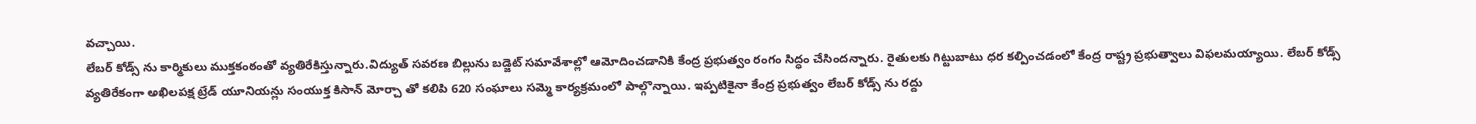వచ్చాయి.
లేబర్ కోడ్స్ ను కార్మికులు ముక్తకంఠంతో వ్యతిరేకిస్తున్నారు.విద్యుత్ సవరణ బిల్లును బడ్జెట్ సమావేశాల్లో ఆమోదించడానికి కేంద్ర ప్రభుత్వం రంగం సిద్ధం చేసిందన్నారు. రైతులకు గిట్టుబాటు ధర కల్పించడంలో కేంద్ర రాష్ట్ర ప్రభుత్వాలు విఫలమయ్యాయి. లేబర్ కోడ్స్ వ్యతిరేకంగా అఖిలపక్ష ట్రేడ్ యూనియన్లు సంయుక్త కిసాన్ మోర్చా తో కలిపి 620 సంఘాలు సమ్మె కార్యక్రమంలో పాల్గొన్నాయి. ఇప్పటికైనా కేంద్ర ప్రభుత్వం లేబర్ కోడ్స్ ను రద్దు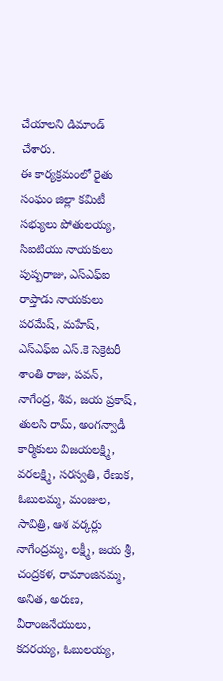చేయాలని డిమాండ్ చేశారు.
ఈ కార్యక్రమంలో రైతు సంఘం జిల్లా కమిటీ సభ్యులు పోతులయ్య, సిఐటియు నాయకులు పుష్పరాజు, ఎస్ఎఫ్ఐ రాప్తాడు నాయకులు పరమేష్, మహేష్, ఎస్ఎఫ్ఐ ఎస్.కె సెక్రెటరీ శాంతి రాజు, పవన్, నాగేంద్ర, శివ, జయ ప్రకాష్, తులసి రామ్, అంగన్వాడీ కార్మికులు విజయలక్ష్మి, వరలక్ష్మి, సరస్వతి, రేణుక, ఓబులమ్మ, మంజుల, సావిత్రి, ఆశ వర్కర్లు నాగేంద్రమ్మ, లక్ష్మీ, జయ శ్రీ, చంద్రకళ, రామాంజినమ్మ, అనిత, అరుణ, వీరాంజనేయులు, కదరయ్య, ఓబులయ్య,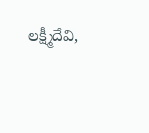లక్ష్మీదేవి,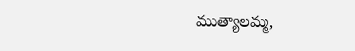ముత్యాలమ్మ,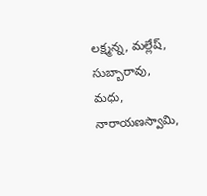లక్ష్మన్న, మల్లేష్, సుబ్బారావు, మధు, నారాయణస్వామి,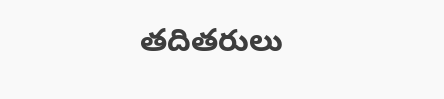తదితరులు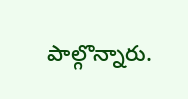పాల్గొన్నారు.